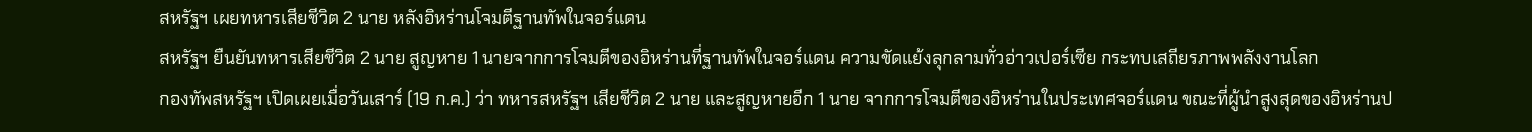สหรัฐฯ เผยทหารเสียชีวิต 2 นาย หลังอิหร่านโจมตีฐานทัพในจอร์แดน
สหรัฐฯ ยืนยันทหารเสียชีวิต 2 นาย สูญหาย 1 นายจากการโจมตีของอิหร่านที่ฐานทัพในจอร์แดน ความขัดแย้งลุกลามทั่วอ่าวเปอร์เซีย กระทบเสถียรภาพพลังงานโลก
กองทัพสหรัฐฯ เปิดเผยเมื่อวันเสาร์ (19 ก.ค.) ว่า ทหารสหรัฐฯ เสียชีวิต 2 นาย และสูญหายอีก 1 นาย จากการโจมตีของอิหร่านในประเทศจอร์แดน ขณะที่ผู้นำสูงสุดของอิหร่านป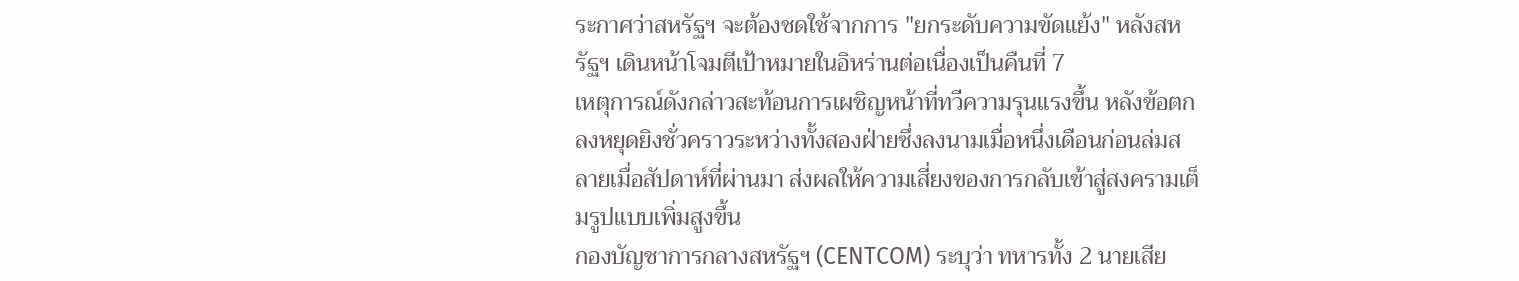ระกาศว่าสหรัฐฯ จะต้องชดใช้จากการ "ยกระดับความขัดแย้ง" หลังสหรัฐฯ เดินหน้าโจมตีเป้าหมายในอิหร่านต่อเนื่องเป็นคืนที่ 7
เหตุการณ์ดังกล่าวสะท้อนการเผชิญหน้าที่ทวีความรุนแรงขึ้น หลังข้อตกลงหยุดยิงชั่วคราวระหว่างทั้งสองฝ่ายซึ่งลงนามเมื่อหนึ่งเดือนก่อนล่มสลายเมื่อสัปดาห์ที่ผ่านมา ส่งผลให้ความเสี่ยงของการกลับเข้าสู่สงครามเต็มรูปแบบเพิ่มสูงขึ้น
กองบัญชาการกลางสหรัฐฯ (CENTCOM) ระบุว่า ทหารทั้ง 2 นายเสีย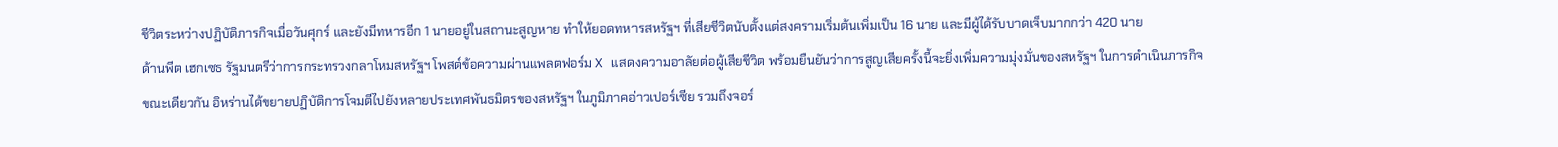ชีวิตระหว่างปฏิบัติภารกิจเมื่อวันศุกร์ และยังมีทหารอีก 1 นายอยู่ในสถานะสูญหาย ทำให้ยอดทหารสหรัฐฯ ที่เสียชีวิตนับตั้งแต่สงครามเริ่มต้นเพิ่มเป็น 16 นาย และมีผู้ได้รับบาดเจ็บมากกว่า 420 นาย
ด้านพีต เฮกเซธ รัฐมนตรีว่าการกระทรวงกลาโหมสหรัฐฯ โพสต์ข้อความผ่านแพลตฟอร์ม X แสดงความอาลัยต่อผู้เสียชีวิต พร้อมยืนยันว่าการสูญเสียครั้งนี้จะยิ่งเพิ่มความมุ่งมั่นของสหรัฐฯ ในการดำเนินภารกิจ
ขณะเดียวกัน อิหร่านได้ขยายปฏิบัติการโจมตีไปยังหลายประเทศพันธมิตรของสหรัฐฯ ในภูมิภาคอ่าวเปอร์เซีย รวมถึงจอร์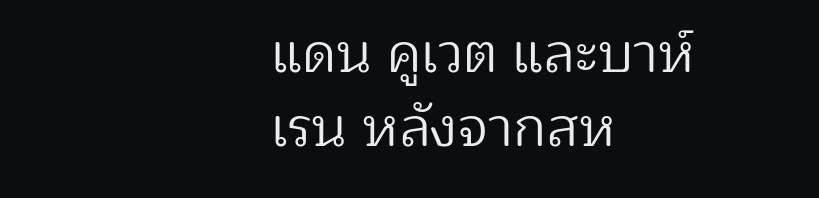แดน คูเวต และบาห์เรน หลังจากสห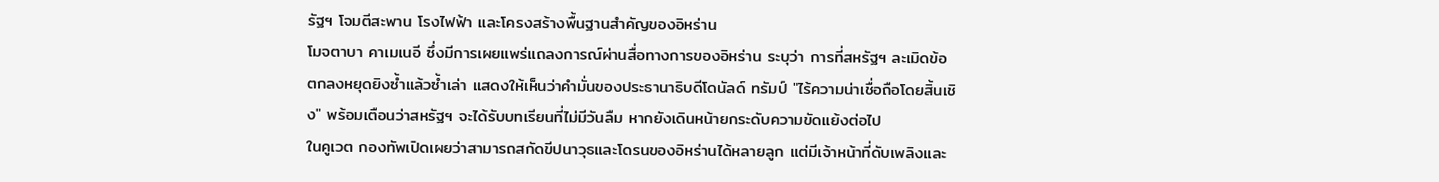รัฐฯ โจมตีสะพาน โรงไฟฟ้า และโครงสร้างพื้นฐานสำคัญของอิหร่าน
โมจตาบา คาเมเนอี ซึ่งมีการเผยแพร่แถลงการณ์ผ่านสื่อทางการของอิหร่าน ระบุว่า การที่สหรัฐฯ ละเมิดข้อตกลงหยุดยิงซ้ำแล้วซ้ำเล่า แสดงให้เห็นว่าคำมั่นของประธานาธิบดีโดนัลด์ ทรัมป์ "ไร้ความน่าเชื่อถือโดยสิ้นเชิง" พร้อมเตือนว่าสหรัฐฯ จะได้รับบทเรียนที่ไม่มีวันลืม หากยังเดินหน้ายกระดับความขัดแย้งต่อไป
ในคูเวต กองทัพเปิดเผยว่าสามารถสกัดขีปนาวุธและโดรนของอิหร่านได้หลายลูก แต่มีเจ้าหน้าที่ดับเพลิงและ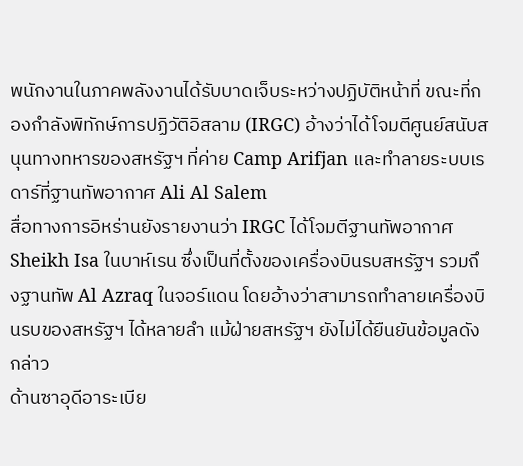พนักงานในภาคพลังงานได้รับบาดเจ็บระหว่างปฏิบัติหน้าที่ ขณะที่กองกำลังพิทักษ์การปฏิวัติอิสลาม (IRGC) อ้างว่าได้โจมตีศูนย์สนับสนุนทางทหารของสหรัฐฯ ที่ค่าย Camp Arifjan และทำลายระบบเรดาร์ที่ฐานทัพอากาศ Ali Al Salem
สื่อทางการอิหร่านยังรายงานว่า IRGC ได้โจมตีฐานทัพอากาศ Sheikh Isa ในบาห์เรน ซึ่งเป็นที่ตั้งของเครื่องบินรบสหรัฐฯ รวมถึงฐานทัพ Al Azraq ในจอร์แดน โดยอ้างว่าสามารถทำลายเครื่องบินรบของสหรัฐฯ ได้หลายลำ แม้ฝ่ายสหรัฐฯ ยังไม่ได้ยืนยันข้อมูลดังกล่าว
ด้านซาอุดีอาระเบีย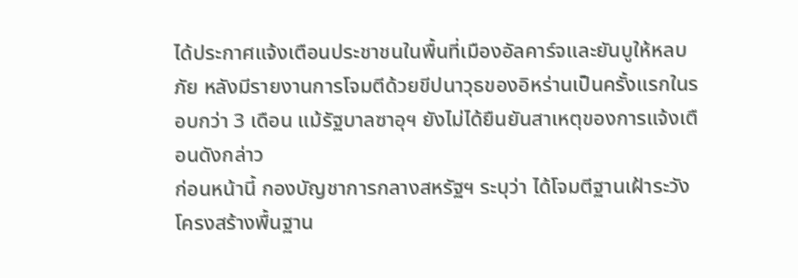ได้ประกาศแจ้งเตือนประชาชนในพื้นที่เมืองอัลคาร์จและยันบูให้หลบภัย หลังมีรายงานการโจมตีด้วยขีปนาวุธของอิหร่านเป็นครั้งแรกในรอบกว่า 3 เดือน แม้รัฐบาลซาอุฯ ยังไม่ได้ยืนยันสาเหตุของการแจ้งเตือนดังกล่าว
ก่อนหน้านี้ กองบัญชาการกลางสหรัฐฯ ระบุว่า ได้โจมตีฐานเฝ้าระวัง โครงสร้างพื้นฐาน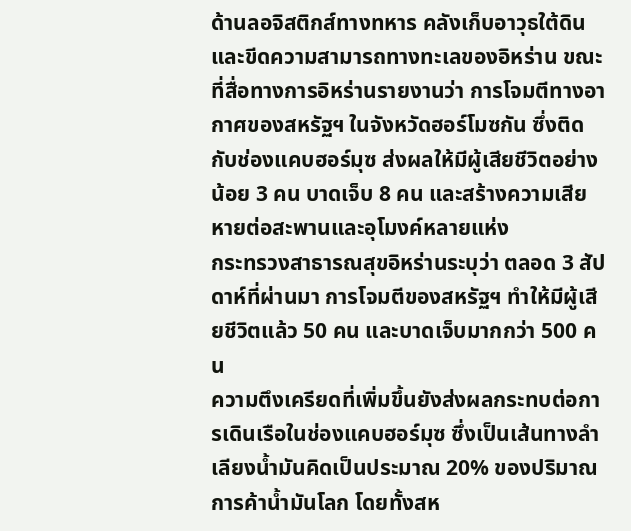ด้านลอจิสติกส์ทางทหาร คลังเก็บอาวุธใต้ดิน และขีดความสามารถทางทะเลของอิหร่าน ขณะที่สื่อทางการอิหร่านรายงานว่า การโจมตีทางอากาศของสหรัฐฯ ในจังหวัดฮอร์โมซกัน ซึ่งติดกับช่องแคบฮอร์มุซ ส่งผลให้มีผู้เสียชีวิตอย่างน้อย 3 คน บาดเจ็บ 8 คน และสร้างความเสียหายต่อสะพานและอุโมงค์หลายแห่ง
กระทรวงสาธารณสุขอิหร่านระบุว่า ตลอด 3 สัปดาห์ที่ผ่านมา การโจมตีของสหรัฐฯ ทำให้มีผู้เสียชีวิตแล้ว 50 คน และบาดเจ็บมากกว่า 500 คน
ความตึงเครียดที่เพิ่มขึ้นยังส่งผลกระทบต่อการเดินเรือในช่องแคบฮอร์มุซ ซึ่งเป็นเส้นทางลำเลียงน้ำมันคิดเป็นประมาณ 20% ของปริมาณการค้าน้ำมันโลก โดยทั้งสห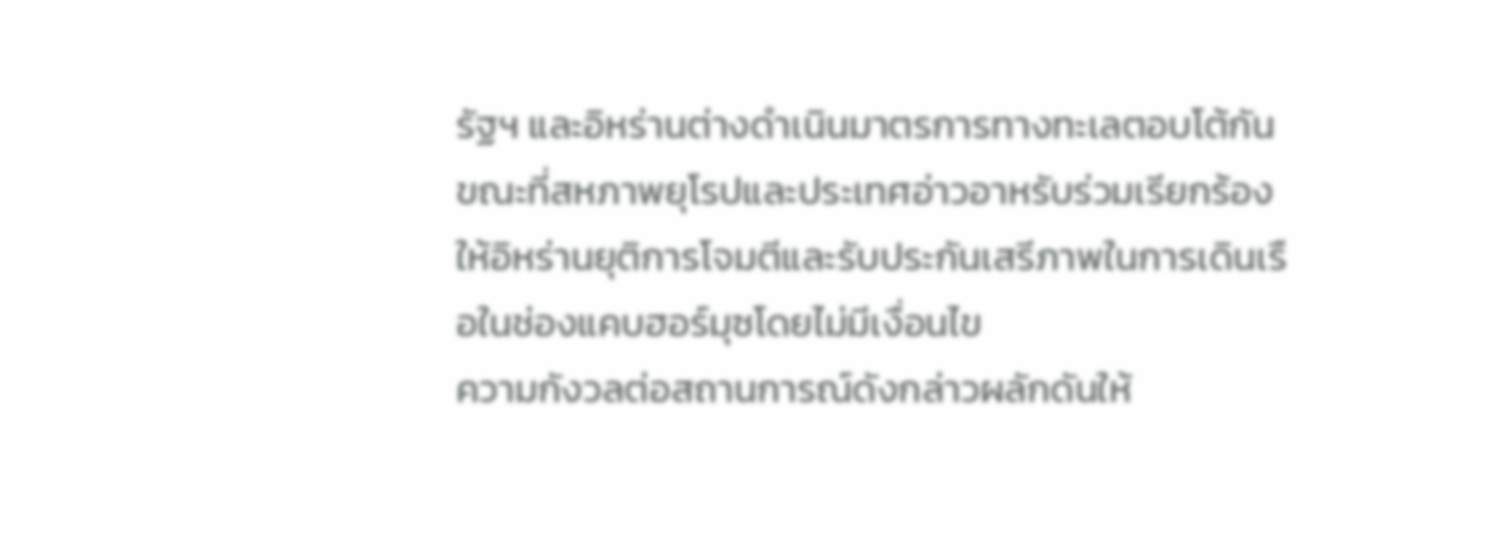รัฐฯ และอิหร่านต่างดำเนินมาตรการทางทะเลตอบโต้กัน ขณะที่สหภาพยุโรปและประเทศอ่าวอาหรับร่วมเรียกร้องให้อิหร่านยุติการโจมตีและรับประกันเสรีภาพในการเดินเรือในช่องแคบฮอร์มุซโดยไม่มีเงื่อนไข
ความกังวลต่อสถานการณ์ดังกล่าวผลักดันให้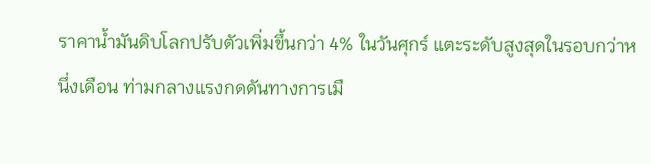ราคาน้ำมันดิบโลกปรับตัวเพิ่มขึ้นกว่า 4% ในวันศุกร์ แตะระดับสูงสุดในรอบกว่าหนึ่งเดือน ท่ามกลางแรงกดดันทางการเมื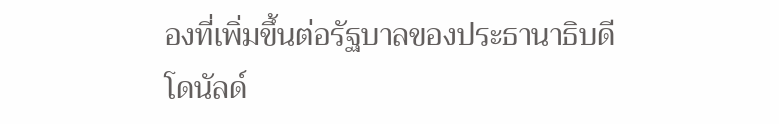องที่เพิ่มขึ้นต่อรัฐบาลของประธานาธิบดีโดนัลด์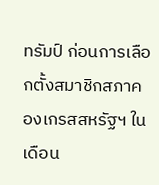ทรัมป์ ก่อนการเลือกตั้งสมาชิกสภาคองเกรสสหรัฐฯ ในเดือน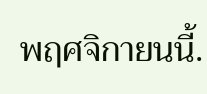พฤศจิกายนนี้.